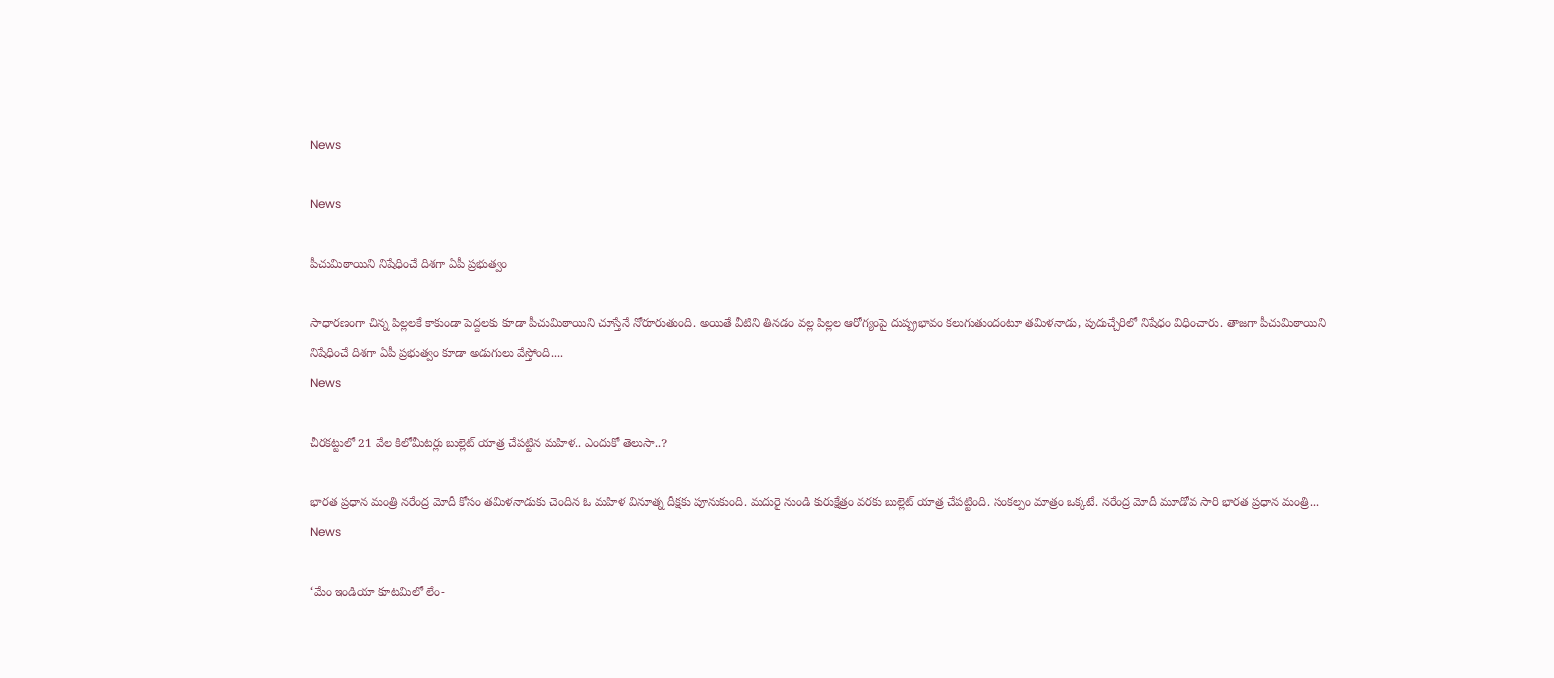News

News

పీచుమిఠాయిని నిషేధించే దిశగా ఏపీ ప్రభుత్వం

సాధారణంగా చిన్న పిల్లలకే కాకుండా పెద్దలకు కూడా పీచుమిఠాయిని చూస్తేనే నోరూరుతుంది. అయితే వీటిని తినడం వల్ల పిల్లల ఆరోగ్యంపై దుష్ప్రభావం కలుగుతుందంటూ తమిళనాడు, పుదుచ్చేరిలో నిషేధం విధించారు. తాజగా పీచుమిఠాయిని నిషేధించే దిశగా ఏపీ ప్రభుత్వం కూడా అడుగులు వేస్తోంది....
News

చీరకట్టులో 21 వేల కిలోమీటర్లు బుల్లెట్ యాత్ర చేపట్టిన మహిళ.. ఎందుకో తెలుసా..?

భారత ప్రధాన మంత్రి నరేంద్ర మోదీ కోసం తమిళనాడుకు చెందిన ఓ మహిళ వినూత్న దీక్షకు పూనుకుంది. మదురై నుండి కురుక్షేత్రం వరకు బుల్లెట్ యాత్ర చేపట్టింది. సంకల్పం మాత్రం ఒక్కటే. నరేంద్ర మోదీ మూడోవ సారి భారత ప్రధాన మంత్రి...
News

‘మేం ఇండియా కూటమిలో లేం-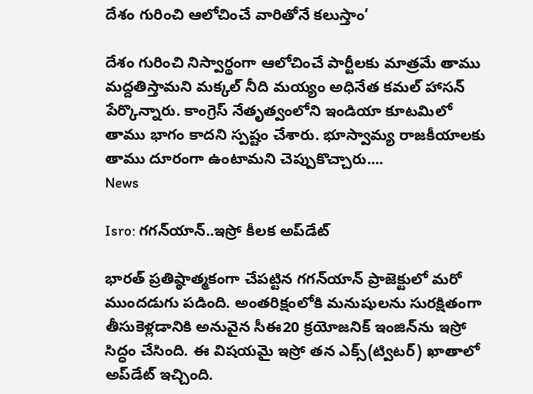దేశం గురించి ఆలోచించే వారితోనే కలుస్తాం’

దేశం గురించి నిస్వార్థంగా ఆలోచించే పార్టీలకు మాత్రమే తాము మద్దతిస్తామని మక్కల్ నీది మయ్యం అధినేత కమల్ హాసన్ పేర్కొన్నారు. కాంగ్రెస్ నేతృత్వంలోని ఇండియా కూటమిలో తాము భాగం కాదని స్పష్టం చేశారు. భూస్వామ్య రాజకీయాలకు తాము దూరంగా ఉంటామని చెప్పుకొచ్చారు....
News

Isro: గగన్‌యాన్‌..ఇస్రో కీలక అప్‌డేట్‌

భారత్‌ ప్రతిష్ఠాత్మకంగా చేపట్టిన గగన్‌యాన్‌ ప్రాజెక్టులో మరో ముందడుగు పడింది. అంతరిక్షంలోకి మనుషులను సురక్షితంగా తీసుకెళ్లడానికి అనువైన సీఈ20 క్రయోజనిక్‌ ఇంజిన్‌ను ఇస్రో సిద్ధం చేసింది. ఈ విషయమై ఇస్రో తన ఎక్స్‌(ట్విటర్‌) ఖాతాలో అప్‌డేట్‌ ఇచ్చింది.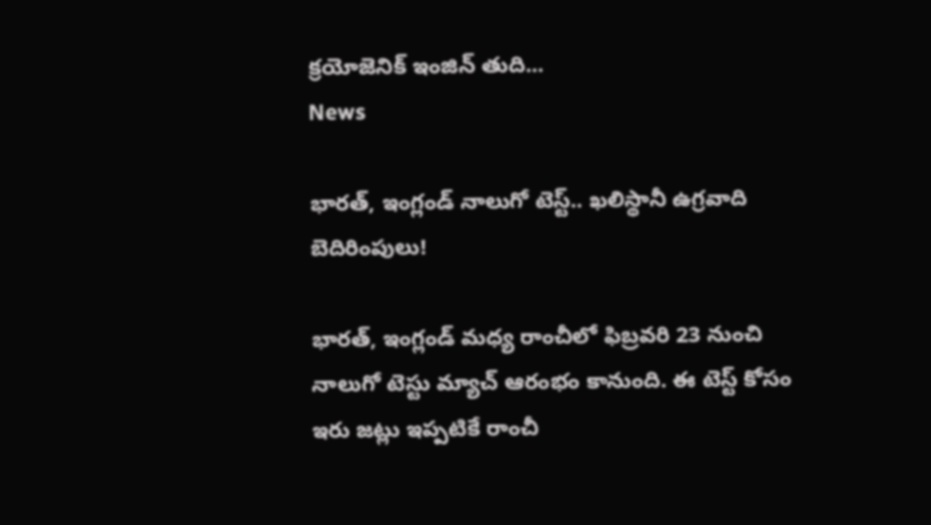క్రయోజెనిక్‌ ఇంజిన్‌ తుది...
News

భారత్‌, ఇంగ్లండ్ నాలుగో టెస్ట్‌.. ఖలిస్థానీ ఉగ్రవాది బెదిరింపులు!

భారత్‌, ఇంగ్లండ్ మ‌ధ్య రాంచీలో ఫిబ్రవరి 23 నుంచి నాలుగో టెస్టు మ్యాచ్‌ ఆరంభం కానుంది. ఈ టెస్ట్ కోసం ఇరు జట్లు ఇప్పటికే రాంచీ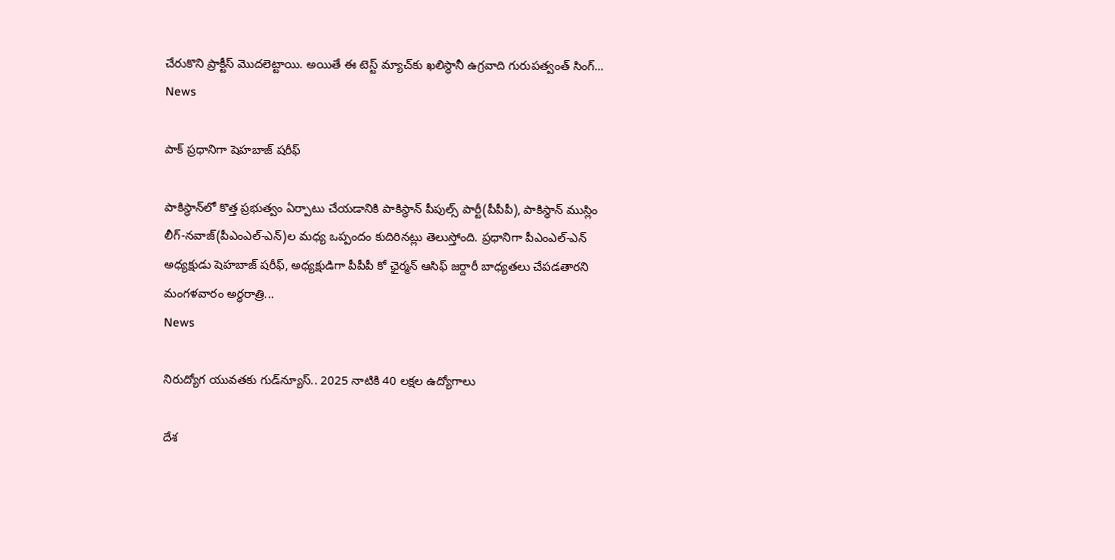చేరుకొని ప్రాక్టీస్ మొదలెట్టాయి. అయితే ఈ టెస్ట్‌ మ్యాచ్‌కు ఖలిస్థానీ ఉగ్రవాది గురుపత్వంత్‌ సింగ్‌...
News

పాక్‌ ప్రధానిగా షెహబాజ్‌ షరీఫ్‌

పాకిస్థాన్‌లో కొత్త ప్రభుత్వం ఏర్పాటు చేయడానికి పాకిస్థాన్‌ పీపుల్స్‌ పార్టీ(పీపీపీ), పాకిస్థాన్‌ ముస్లిం లీగ్‌-నవాజ్‌(పీఎంఎల్‌-ఎన్‌)ల మధ్య ఒప్పందం కుదిరినట్లు తెలుస్తోంది. ప్రధానిగా పీఎంఎల్‌-ఎన్‌ అధ్యక్షుడు షెహబాజ్‌ షరీఫ్‌, అధ్యక్షుడిగా పీపీపీ కో ఛైర్మన్‌ ఆసిఫ్‌ జర్దారీ బాధ్యతలు చేపడతారని మంగళవారం అర్థరాత్రి...
News

నిరుద్యోగ యువతకు గుడ్‌న్యూస్.. 2025 నాటికి 40 లక్షల ఉద్యోగాలు

దేశ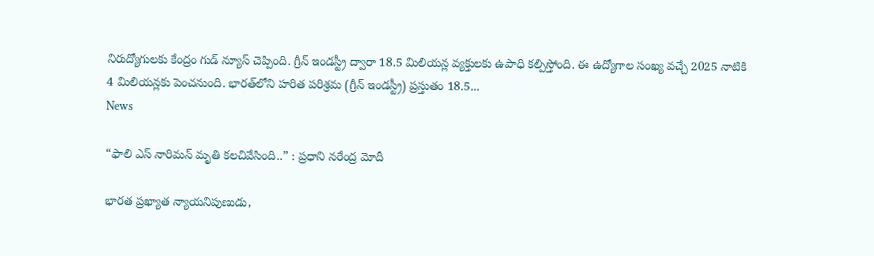నిరుద్యోగులకు కేంద్రం గుడ్‌ న్యూస్‌ చెప్పింది. గ్రీన్‌ ఇండస్ట్రీ ద్వారా 18.5 మిలియన్ల వ్యక్తులకు ఉపాధి కల్పిస్తోంది. ఈ ఉద్యోగాల సంఖ్య వచ్చే 2025 నాటికి 4 మిలియన్లకు పెంచనుంది. భారత్‌లోని హరిత పరిశ్రమ (గ్రీన్‌ ఇండస్ట్రీ) ప్రస్తుతం 18.5...
News

“ఫాలి ఎస్ నారిమన్ మృతి కలచివేసింది..” : ప్రధాని నరేంద్ర మోదీ

భారత ప్రఖ్యాత న్యాయనిపుణుడు,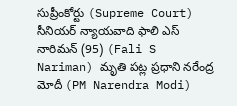సుప్రీంకోర్టు (Supreme Court) సీనియర్ న్యాయవాది ఫాలి ఎస్ నారిమన్ (95) (Fali S Nariman) మృతి పట్ల ప్రధాని నరేంద్ర మోదీ (PM Narendra Modi)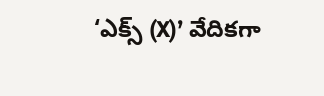‘ఎక్స్ (X)’ వేదికగా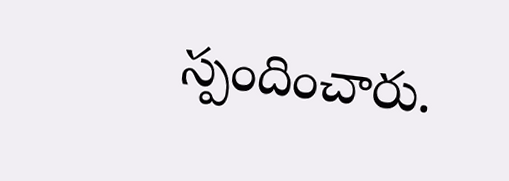స్పందించారు.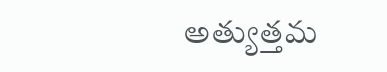అత్యుత్తమ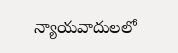న్యాయవాదులలో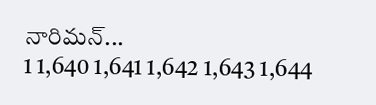నారిమన్...
1 1,640 1,641 1,642 1,643 1,644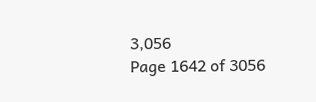3,056
Page 1642 of 3056